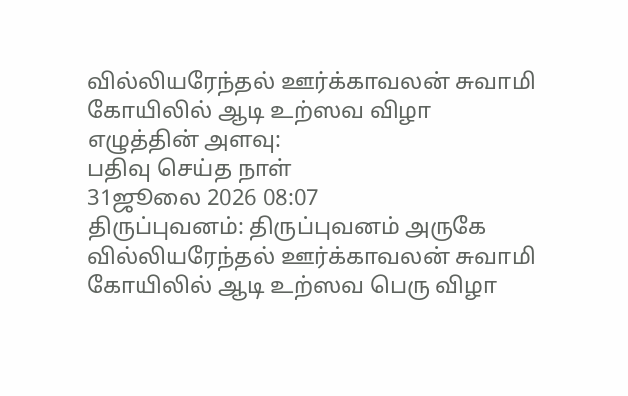வில்லியரேந்தல் ஊர்க்காவலன் சுவாமி கோயிலில் ஆடி உற்ஸவ விழா
எழுத்தின் அளவு:
பதிவு செய்த நாள்
31ஜூலை 2026 08:07
திருப்புவனம்: திருப்புவனம் அருகே வில்லியரேந்தல் ஊர்க்காவலன் சுவாமி கோயிலில் ஆடி உற்ஸவ பெரு விழா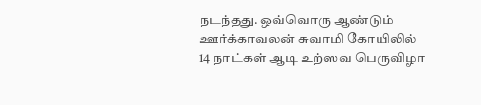நடந்தது. ஒவ்வொரு ஆண்டும் ஊர்க்காவலன் சுவாமி கோயிலில் 14 நாட்கள் ஆடி உற்ஸவ பெருவிழா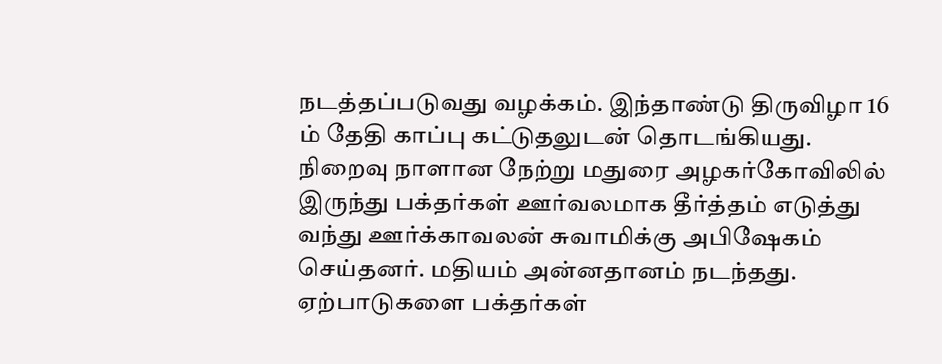நடத்தப்படுவது வழக்கம். இந்தாண்டு திருவிழா 16 ம் தேதி காப்பு கட்டுதலுடன் தொடங்கியது. நிறைவு நாளான நேற்று மதுரை அழகர்கோவிலில் இருந்து பக்தர்கள் ஊர்வலமாக தீர்த்தம் எடுத்து வந்து ஊர்க்காவலன் சுவாமிக்கு அபிஷேகம் செய்தனர். மதியம் அன்னதானம் நடந்தது. ஏற்பாடுகளை பக்தர்கள்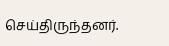செய்திருந்தனர்.